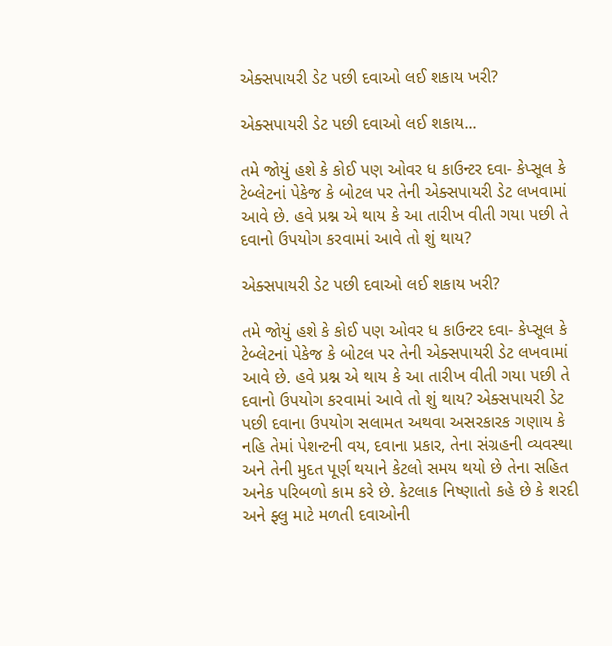એક્સપાયરી ડેટ પછી દવાઓ લઈ શકાય ખરી?

એક્સપાયરી ડેટ પછી દવાઓ લઈ શકાય...

તમે જોયું હશે કે કોઈ પણ ઓવર ધ કાઉન્ટર દવા- કેપ્સૂલ કે ટેબ્લેટનાં પેકેજ કે બોટલ પર તેની એક્સપાયરી ડેટ લખવામાં આવે છે. હવે પ્રશ્ન એ થાય કે આ તારીખ વીતી ગયા પછી તે દવાનો ઉપયોગ કરવામાં આવે તો શું થાય?

એક્સપાયરી ડેટ પછી દવાઓ લઈ શકાય ખરી?

તમે જોયું હશે કે કોઈ પણ ઓવર ધ કાઉન્ટર દવા- કેપ્સૂલ કે ટેબ્લેટનાં પેકેજ કે બોટલ પર તેની એક્સપાયરી ડેટ લખવામાં આવે છે. હવે પ્રશ્ન એ થાય કે આ તારીખ વીતી ગયા પછી તે દવાનો ઉપયોગ કરવામાં આવે તો શું થાય? એક્સપાયરી ડેટ પછી દવાના ઉપયોગ સલામત અથવા અસરકારક ગણાય કે નહિ તેમાં પેશન્ટની વય, દવાના પ્રકાર, તેના સંગ્રહની વ્યવસ્થા અને તેની મુદત પૂર્ણ થયાને કેટલો સમય થયો છે તેના સહિત અનેક પરિબળો કામ કરે છે. કેટલાક નિષ્ણાતો કહે છે કે શરદી અને ફ્લુ માટે મળતી દવાઓની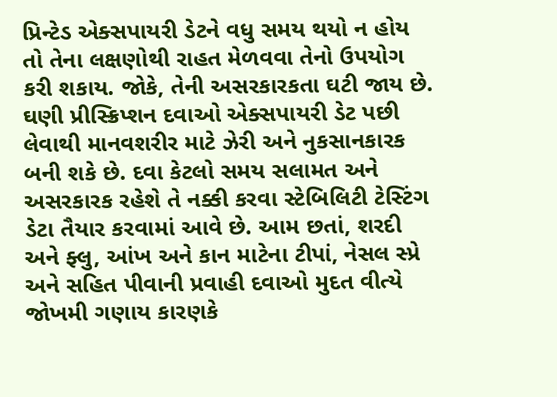પ્રિન્ટેડ એક્સપાયરી ડેટને વધુ સમય થયો ન હોય તો તેના લક્ષણોથી રાહત મેળવવા તેનો ઉપયોગ કરી શકાય. જોકે, તેની અસરકારકતા ઘટી જાય છે. ઘણી પ્રીસ્ક્રિપ્શન દવાઓ એક્સપાયરી ડેટ પછી લેવાથી માનવશરીર માટે ઝેરી અને નુકસાનકારક બની શકે છે. દવા કેટલો સમય સલામત અને અસરકારક રહેશે તે નક્કી કરવા સ્ટેબિલિટી ટેસ્ટિંગ ડેટા તૈયાર કરવામાં આવે છે. આમ છતાં, શરદી અને ફ્લુ, આંખ અને કાન માટેના ટીપાં, નેસલ સ્પ્રે અને સહિત પીવાની પ્રવાહી દવાઓ મુદત વીત્યે જોખમી ગણાય કારણકે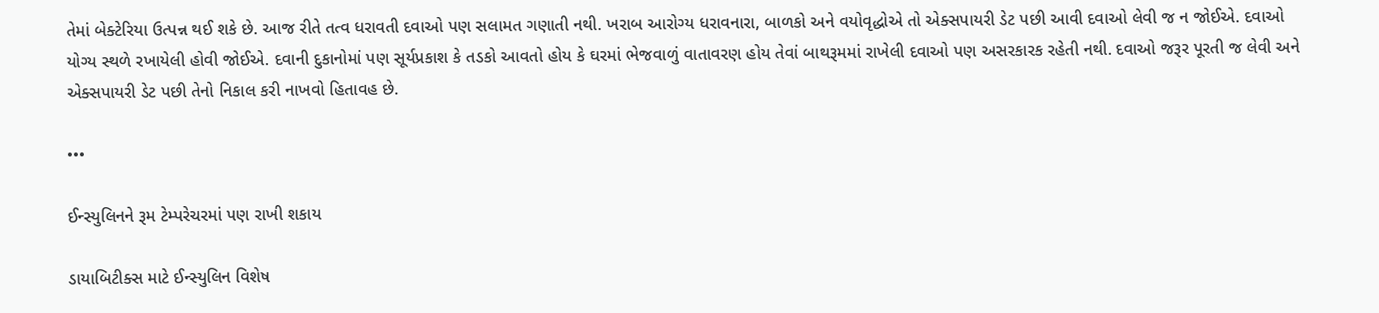તેમાં બેક્ટેરિયા ઉત્પન્ન થઈ શકે છે. આજ રીતે તત્વ ધરાવતી દવાઓ પણ સલામત ગણાતી નથી. ખરાબ આરોગ્ય ધરાવનારા, બાળકો અને વયોવૃદ્ધોએ તો એક્સપાયરી ડેટ પછી આવી દવાઓ લેવી જ ન જોઈએ. દવાઓ યોગ્ય સ્થળે રખાયેલી હોવી જોઈએ. દવાની દુકાનોમાં પણ સૂર્યપ્રકાશ કે તડકો આવતો હોય કે ઘરમાં ભેજવાળું વાતાવરણ હોય તેવાં બાથરૂમમાં રાખેલી દવાઓ પણ અસરકારક રહેતી નથી. દવાઓ જરૂર પૂરતી જ લેવી અને એક્સપાયરી ડેટ પછી તેનો નિકાલ કરી નાખવો હિતાવહ છે.

•••

ઈન્સ્યુલિનને રૂમ ટેમ્પરેચરમાં પણ રાખી શકાય

ડાયાબિટીક્સ માટે ઈન્સ્યુલિન વિશેષ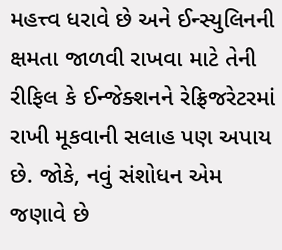મહત્ત્વ ધરાવે છે અને ઈન્સ્યુલિનની ક્ષમતા જાળવી રાખવા માટે તેની રીફિલ કે ઈન્જેક્શનને રેફ્રિજરેટરમાં રાખી મૂકવાની સલાહ પણ અપાય છે. જોકે, નવું સંશોધન એમ જણાવે છે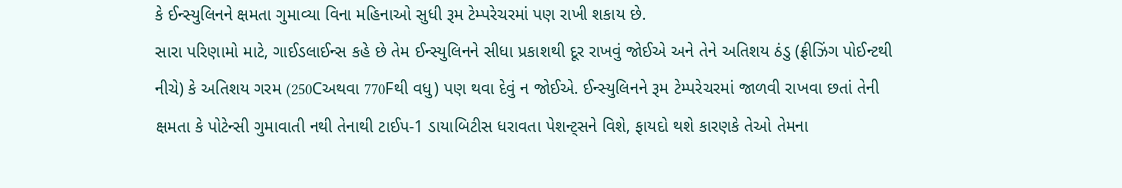કે ઈન્સ્યુલિનને ક્ષમતા ગુમાવ્યા વિના મહિનાઓ સુધી રૂમ ટેમ્પરેચરમાં પણ રાખી શકાય છે.
સારા પરિણામો માટે, ગાઈડલાઈન્સ કહે છે તેમ ઈન્સ્યુલિનને સીધા પ્રકાશથી દૂર રાખવું જોઈએ અને તેને અતિશય ઠંડુ (ફ્રીઝિંગ પોઈન્ટથી નીચે) કે અતિશય ગરમ (250Cઅથવા 770Fથી વધુ) પણ થવા દેવું ન જોઈએ. ઈન્સ્યુલિનને રૂમ ટેમ્પરેચરમાં જાળવી રાખવા છતાં તેની ક્ષમતા કે પોટેન્સી ગુમાવાતી નથી તેનાથી ટાઈપ-1 ડાયાબિટીસ ધરાવતા પેશન્ટ્સને વિશે, ફાયદો થશે કારણકે તેઓ તેમના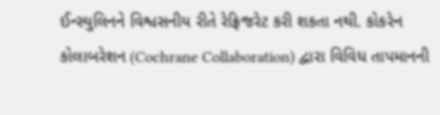ઈન્સ્યુલિનને વિશ્વસનીય રીતે રેફ્રિજરેટ કરી શકતા નથી. કોકરેન કોલાબરેશન (Cochrane Collaboration) દ્વારા વિવિધ તાપમાનની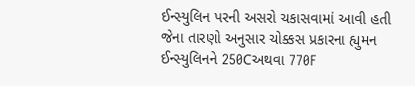ઈન્સ્યુલિન પરની અસરો ચકાસવામાં આવી હતી જેના તારણો અનુસાર ચોક્કસ પ્રકારના હ્યુમન ઈન્સ્યુલિનને 250Cઅથવા 770F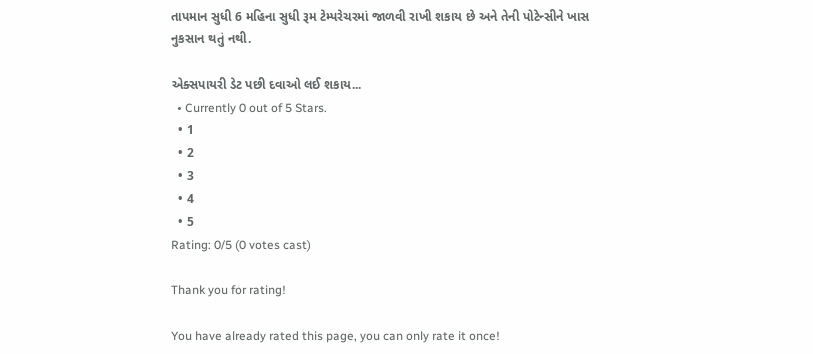તાપમાન સુધી 6 મહિના સુધી રૂમ ટેમ્પરેચરમાં જાળવી રાખી શકાય છે અને તેની પોટેન્સીને ખાસ નુકસાન થતું નથી.

એક્સપાયરી ડેટ પછી દવાઓ લઈ શકાય...
  • Currently 0 out of 5 Stars.
  • 1
  • 2
  • 3
  • 4
  • 5
Rating: 0/5 (0 votes cast)

Thank you for rating!

You have already rated this page, you can only rate it once!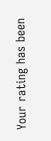Your rating has been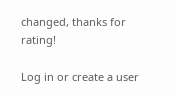changed, thanks for rating!

Log in or create a user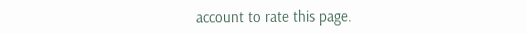account to rate this page.